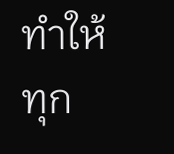ทำให้ทุก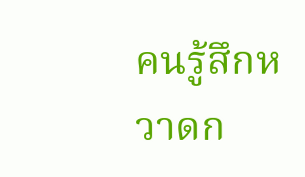คนรู้สึกหวาดก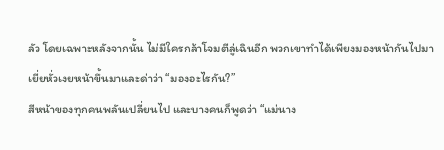ลัว โดยเฉพาะหลังจากนั้น ไม่มีใครกล้าโจมตีลู่เฉินอีก พวกเขาทำได้เพียงมองหน้ากันไปมา
เยี่ยหั่วเงยหน้าขึ้นมาและด่าว่า “มองอะไรกัน?”
สีหน้าของทุกคนพลันเปลี่ยนไป และบางคนก็พูดว่า “แม่นาง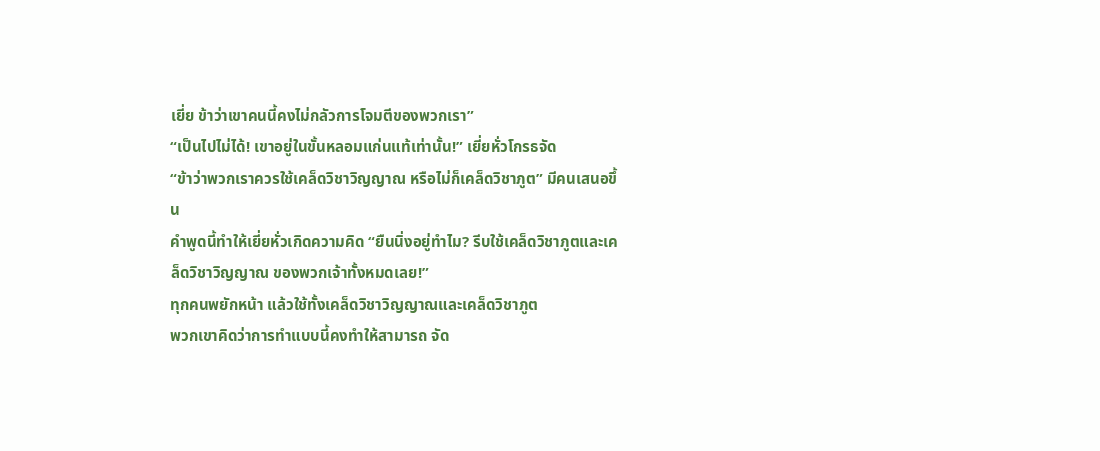เยี่ย ข้าว่าเขาคนนี้คงไม่กลัวการโจมตีของพวกเรา”
“เป็นไปไม่ได้! เขาอยู่ในขั้นหลอมแก่นแท้เท่านั้น!” เยี่ยหั่วโกรธจัด
“ข้าว่าพวกเราควรใช้เคล็ดวิชาวิญญาณ หรือไม่ก็เคล็ดวิชาภูต” มีคนเสนอขึ้น
คำพูดนี้ทำให้เยี่ยหั่วเกิดความคิด “ยืนนิ่งอยู่ทำไม? รีบใช้เคล็ดวิชาภูตและเคล็ดวิชาวิญญาณ ของพวกเจ้าทั้งหมดเลย!”
ทุกคนพยักหน้า แล้วใช้ทั้งเคล็ดวิชาวิญญาณและเคล็ดวิชาภูต
พวกเขาคิดว่าการทำแบบนี้คงทำให้สามารถ จัด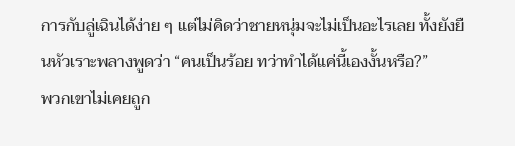การกับลู่เฉินได้ง่าย ๆ แต่ไม่คิดว่าชายหนุ่มจะไม่เป็นอะไรเลย ทั้งยังยืนหัวเราะพลางพูดว่า “คนเป็นร้อย ทว่าทำได้แค่นี้เองงั้นหรือ?”
พวกเขาไม่เคยถูก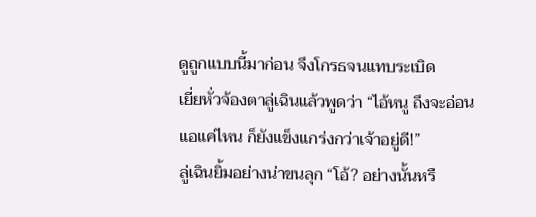ดูถูกแบบนี้มาก่อน จึงโกรธจนแทบระเบิด
เยี่ยหั่วจ้องตาลู่เฉินแล้วพูดว่า “ไอ้หนู ถึงจะอ่อนแอแค่ไหน ก็ยังแข็งแกร่งกว่าเจ้าอยู่ดี!”
ลู่เฉินยิ้มอย่างน่าขนลุก “โอ้? อย่างนั้นหรื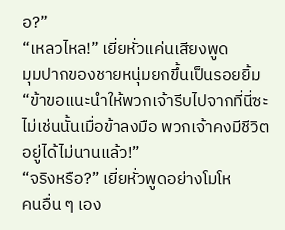อ?”
“เหลวไหล!” เยี่ยหั่วแค่นเสียงพูด
มุมปากของชายหนุ่มยกขึ้นเป็นรอยยิ้ม “ข้าขอแนะนำให้พวกเจ้ารีบไปจากที่นี่ซะ ไม่เช่นนั้นเมื่อข้าลงมือ พวกเจ้าคงมีชีวิตอยู่ได้ไม่นานแล้ว!”
“จริงหรือ?” เยี่ยหั่วพูดอย่างโมโห
คนอื่น ๆ เอง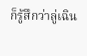ก็รู้สึกว่าลู่เฉิน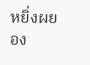หยิ่งผยอง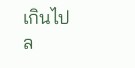เกินไป
ล